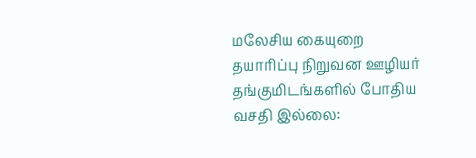மலேசிய கையுறை தயாரிப்பு நிறுவன ஊழியர் தங்குமிடங்களில் போதிய வசதி இல்லை: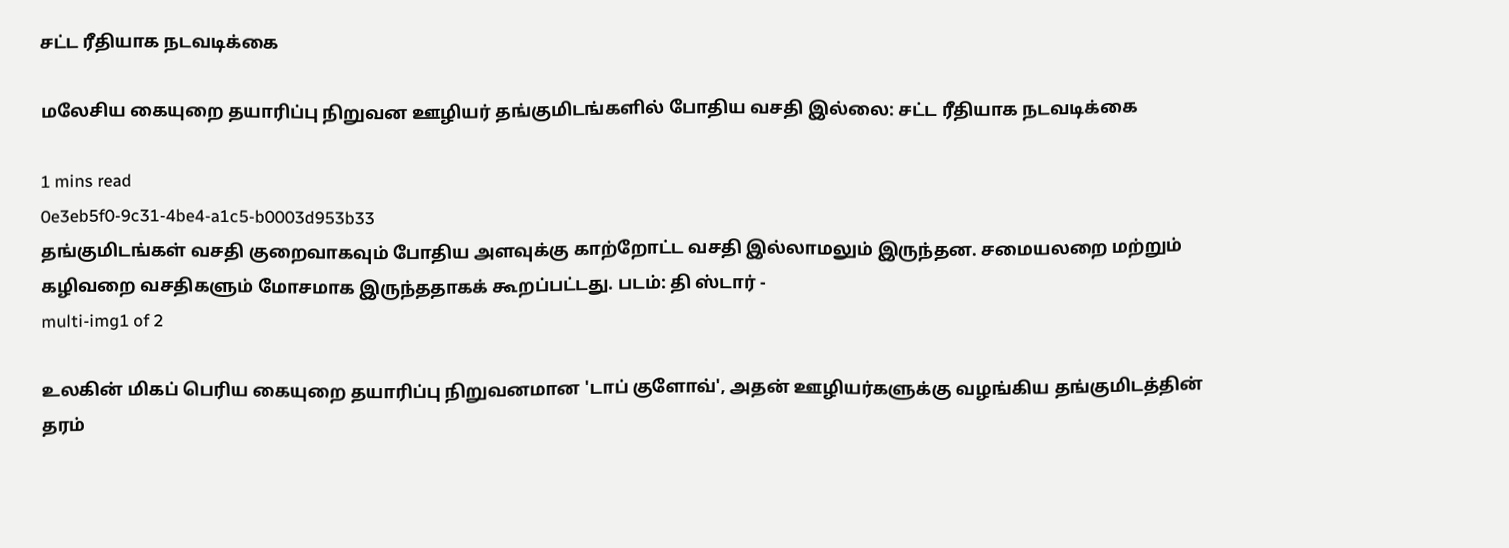சட்ட ரீதியாக நடவடிக்கை

மலேசிய கையுறை தயாரிப்பு நிறுவன ஊழியர் தங்குமிடங்களில் போதிய வசதி இல்லை: சட்ட ரீதியாக நடவடிக்கை

1 mins read
0e3eb5f0-9c31-4be4-a1c5-b0003d953b33
தங்குமிடங்கள் வசதி குறைவாகவும் போதிய அளவுக்கு காற்றோட்ட வசதி இல்லாமலும் இருந்தன. சமையலறை மற்றும் கழிவறை வசதிகளும் மோசமாக இருந்ததாகக் கூறப்பட்டது. படம்: தி ஸ்டார் -
multi-img1 of 2

உலகின் மிகப் பெரிய கையுறை தயாரிப்பு நிறுவனமான 'டாப் குளோவ்', அதன் ஊழியர்களுக்கு வழங்கிய தங்குமிடத்தின் தரம்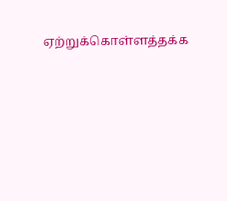ஏற்றுக்கொள்ளத்தக்க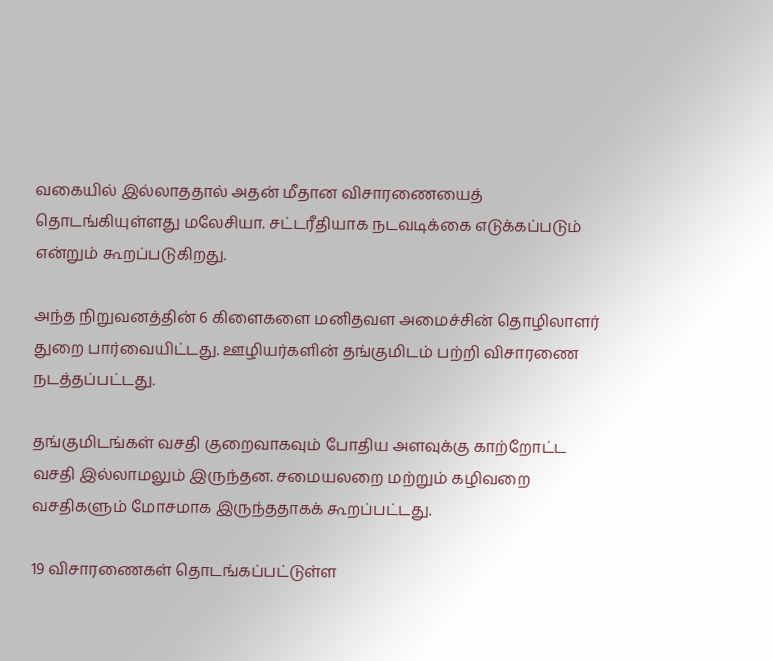வகையில் இல்லாததால் அதன் மீதான விசாரணையைத் தொடங்கியுள்ளது மலேசியா. சட்டரீதியாக நடவடிக்கை எடுக்கப்படும் என்றும் கூறப்படுகிறது.

அந்த நிறுவனத்தின் 6 கிளைகளை மனிதவள அமைச்சின் தொழிலாளர் துறை பார்வையிட்டது. ஊழியர்களின் தங்குமிடம் பற்றி விசாரணை நடத்தப்பட்டது.

தங்குமிடங்கள் வசதி குறைவாகவும் போதிய அளவுக்கு காற்றோட்ட வசதி இல்லாமலும் இருந்தன. சமையலறை மற்றும் கழிவறை வசதிகளும் மோசமாக இருந்ததாகக் கூறப்பட்டது.

19 விசாரணைகள் தொடங்கப்பட்டுள்ள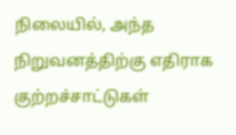நிலையில், அந்த நிறுவனத்திற்கு எதிராக குற்றச்சாட்டுகள்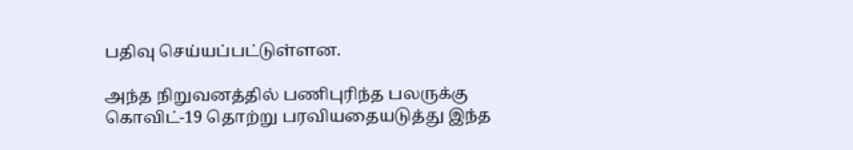பதிவு செய்யப்பட்டுள்ளன.

அந்த நிறுவனத்தில் பணிபுரிந்த பலருக்கு கொவிட்-19 தொற்று பரவியதையடுத்து இந்த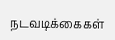நடவடிக்கைகள்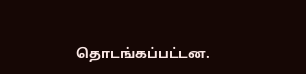தொடங்கப்பட்டன.